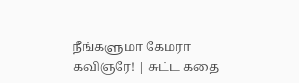நீங்களுமா கேமரா கவிஞரே! | சுட்ட கதை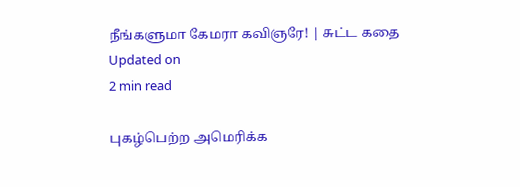நீங்களுமா கேமரா கவிஞரே! | சுட்ட கதை
Updated on
2 min read

புகழ்பெற்ற அமெரிக்க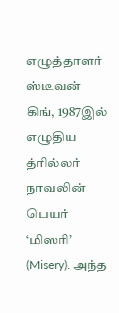எழுத்தாளர் ஸ்டீவன் கிங், 1987இல் எழுதிய த்ரில்லர் நாவலின் பெயர் ‘மிஸரி’ (Misery). அந்த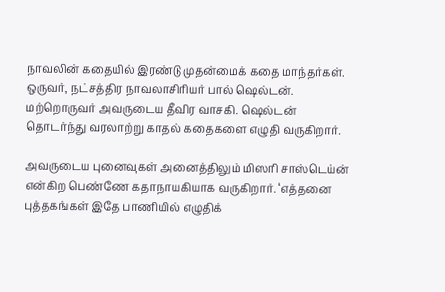நாவலின் கதையில் இரண்டு முதன்மைக் கதை மாந்தர்கள். ஒருவர், நட்சத்திர நாவலாசிரியர் பால் ஷெல்டன். மற்றொருவர் அவருடைய தீவிர வாசகி. ஷெல்டன் தொடர்ந்து வரலாற்று காதல் கதைகளை எழுதி வருகிறார்.

அவருடைய புனைவுகள் அனைத்திலும் மிஸரி சாஸ்டெய்ன் என்கிற பெண்ணே கதாநாயகியாக வருகிறார். ‘எத்தனை புத்தகங்கள் இதே பாணியில் எழுதிக்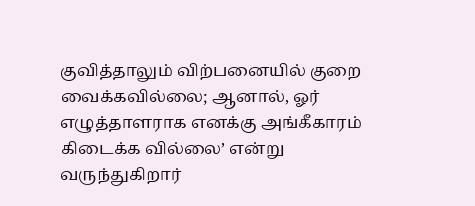குவித்தாலும் விற்பனையில் குறை வைக்கவில்லை; ஆனால், ஓர் எழுத்தாளராக எனக்கு அங்கீகாரம் கிடைக்க வில்லை’ என்று வருந்துகிறார்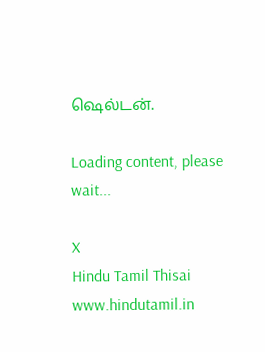ஷெல்டன்.

Loading content, please wait...

X
Hindu Tamil Thisai
www.hindutamil.in